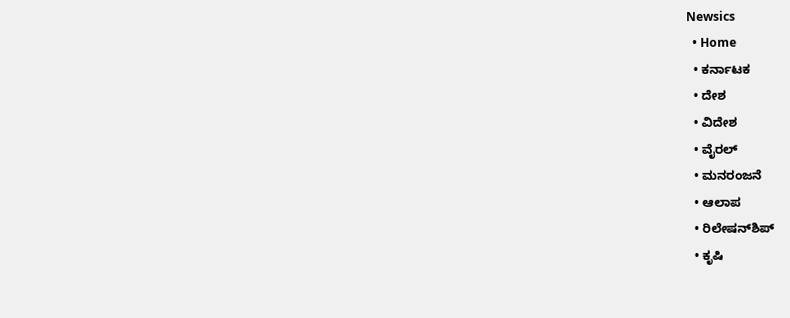Newsics
  • Home
  • ಕರ್ನಾಟಕ
  • ದೇಶ
  • ವಿದೇಶ
  • ವೈರಲ್
  • ಮನರಂಜನೆ
  • ಆಲಾಪ
  • ರಿಲೇಷನ್‌ಶಿಪ್
  • ಕೃಷಿ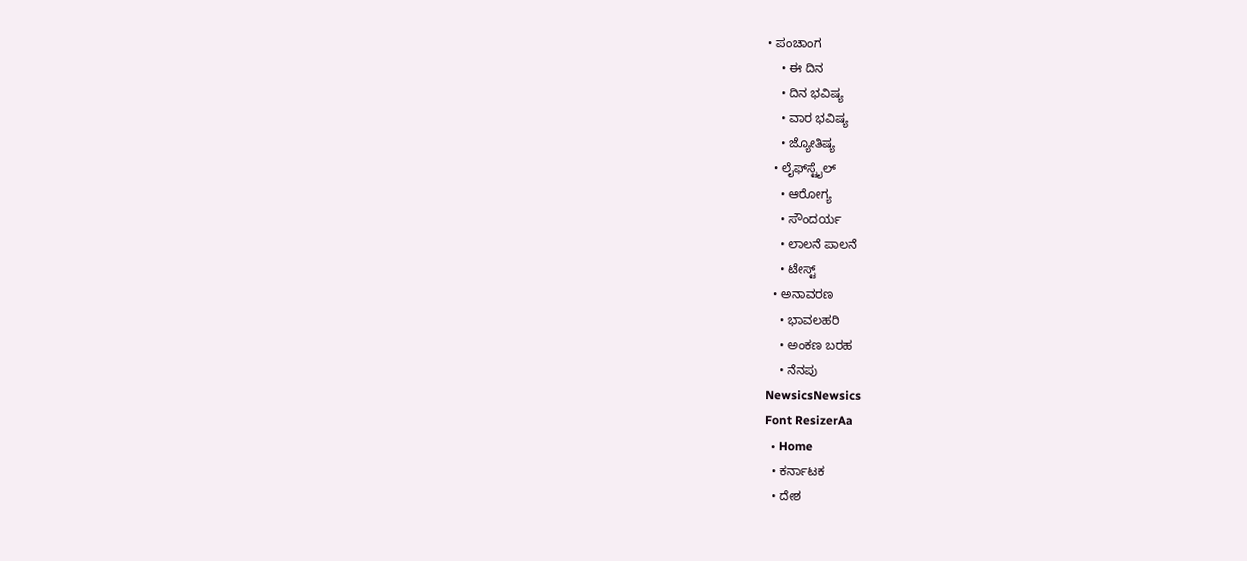• ಪಂಚಾಂಗ
    • ಈ ದಿನ
    • ದಿನ ಭವಿಷ್ಯ
    • ವಾರ ಭವಿಷ್ಯ
    • ಜ್ಯೋತಿಷ್ಯ
  • ಲೈಫ್‌ಸ್ಟೈಲ್
    • ಆರೋಗ್ಯ
    • ಸೌಂದರ್ಯ
    • ಲಾಲನೆ ಪಾಲನೆ
    • ಟೇಸ್ಟ್
  • ಅನಾವರಣ
    • ಭಾವಲಹರಿ
    • ಅಂಕಣ ಬರಹ
    • ನೆನಪು
NewsicsNewsics
Font ResizerAa
  • Home
  • ಕರ್ನಾಟಕ
  • ದೇಶ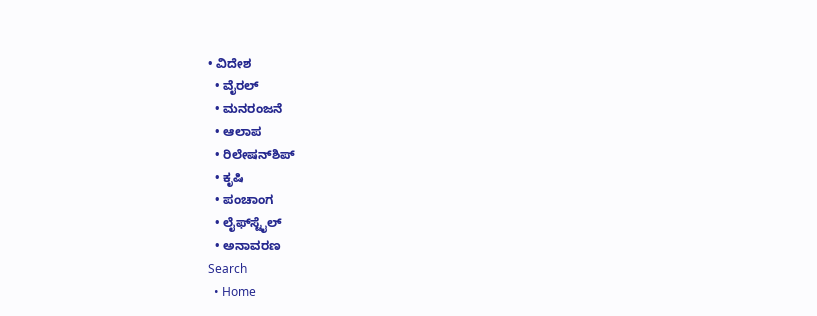• ವಿದೇಶ
  • ವೈರಲ್
  • ಮನರಂಜನೆ
  • ಆಲಾಪ
  • ರಿಲೇಷನ್‌ಶಿಪ್
  • ಕೃಷಿ
  • ಪಂಚಾಂಗ
  • ಲೈಫ್‌ಸ್ಟೈಲ್
  • ಅನಾವರಣ
Search
  • Home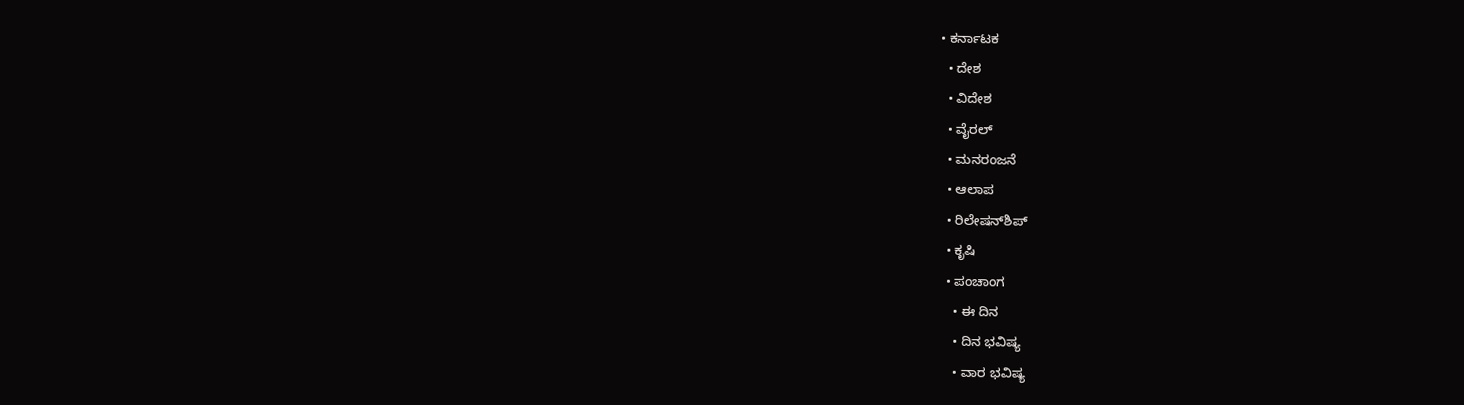• ಕರ್ನಾಟಕ
  • ದೇಶ
  • ವಿದೇಶ
  • ವೈರಲ್
  • ಮನರಂಜನೆ
  • ಆಲಾಪ
  • ರಿಲೇಷನ್‌ಶಿಪ್
  • ಕೃಷಿ
  • ಪಂಚಾಂಗ
    • ಈ ದಿನ
    • ದಿನ ಭವಿಷ್ಯ
    • ವಾರ ಭವಿಷ್ಯ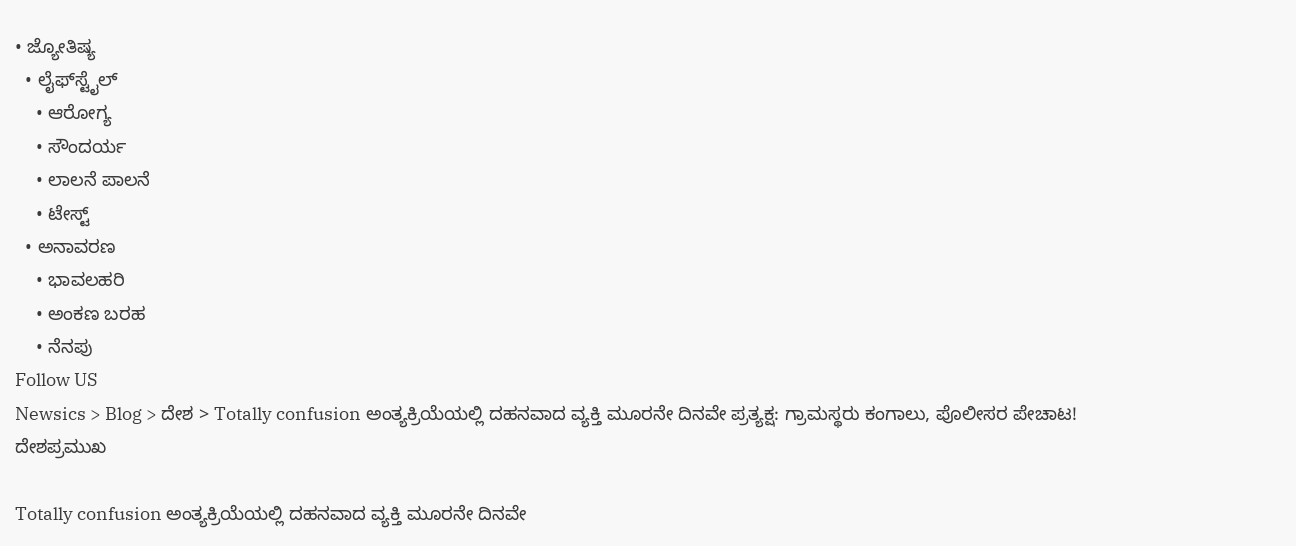• ಜ್ಯೋತಿಷ್ಯ
  • ಲೈಫ್‌ಸ್ಟೈಲ್
    • ಆರೋಗ್ಯ
    • ಸೌಂದರ್ಯ
    • ಲಾಲನೆ ಪಾಲನೆ
    • ಟೇಸ್ಟ್
  • ಅನಾವರಣ
    • ಭಾವಲಹರಿ
    • ಅಂಕಣ ಬರಹ
    • ನೆನಪು
Follow US
Newsics > Blog > ದೇಶ > Totally confusion ಅಂತ್ಯಕ್ರಿಯೆಯಲ್ಲಿ ದಹನವಾದ ವ್ಯಕ್ತಿ ಮೂರನೇ ದಿನವೇ ಪ್ರತ್ಯಕ್ಷ: ಗ್ರಾಮಸ್ಥರು ಕಂಗಾಲು, ಪೊಲೀಸರ ಪೇಚಾಟ!
ದೇಶಪ್ರಮುಖ

Totally confusion ಅಂತ್ಯಕ್ರಿಯೆಯಲ್ಲಿ ದಹನವಾದ ವ್ಯಕ್ತಿ ಮೂರನೇ ದಿನವೇ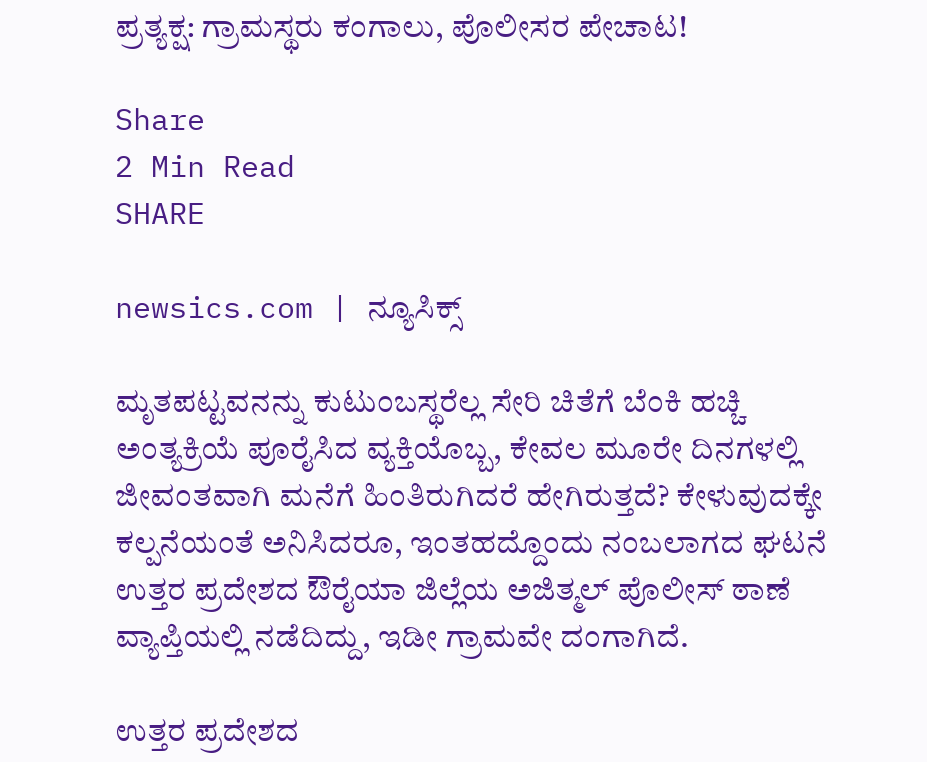ಪ್ರತ್ಯಕ್ಷ: ಗ್ರಾಮಸ್ಥರು ಕಂಗಾಲು, ಪೊಲೀಸರ ಪೇಚಾಟ!

Share
2 Min Read
SHARE

newsics.com | ನ್ಯೂಸಿಕ್ಸ್

ಮೃತಪಟ್ಟವನನ್ನು ಕುಟುಂಬಸ್ಥರೆಲ್ಲ ಸೇರಿ ಚಿತೆಗೆ ಬೆಂಕಿ ಹಚ್ಚಿ ಅಂತ್ಯಕ್ರಿಯೆ ಪೂರೈಸಿದ ವ್ಯಕ್ತಿಯೊಬ್ಬ, ಕೇವಲ ಮೂರೇ ದಿನಗಳಲ್ಲಿ ಜೀವಂತವಾಗಿ ಮನೆಗೆ ಹಿಂತಿರುಗಿದರೆ ಹೇಗಿರುತ್ತದೆ? ಕೇಳುವುದಕ್ಕೇ ಕಲ್ಪನೆಯಂತೆ ಅನಿಸಿದರೂ, ಇಂತಹದ್ದೊಂದು ನಂಬಲಾಗದ ಘಟನೆ ಉತ್ತರ ಪ್ರದೇಶದ ಔರೈಯಾ ಜಿಲ್ಲೆಯ ಅಜಿತ್ಮಲ್ ಪೊಲೀಸ್ ಠಾಣೆ ವ್ಯಾಪ್ತಿಯಲ್ಲಿ ನಡೆದಿದ್ದು, ಇಡೀ ಗ್ರಾಮವೇ ದಂಗಾಗಿದೆ.

ಉತ್ತರ ಪ್ರದೇಶದ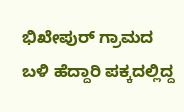ಭಿಖೇಪುರ್ ಗ್ರಾಮದ ಬಳಿ ಹೆದ್ದಾರಿ ಪಕ್ಕದಲ್ಲಿದ್ದ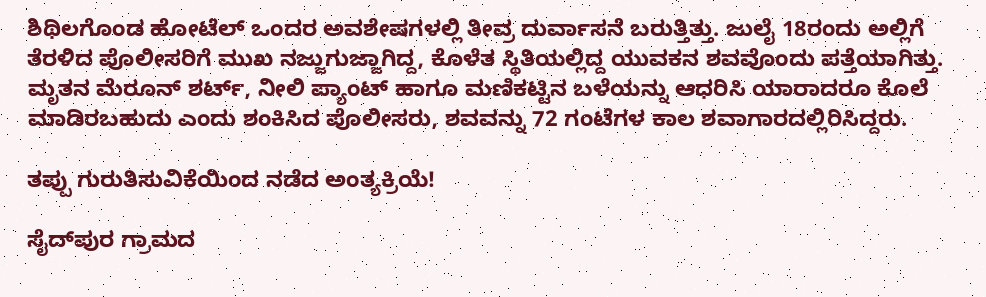ಶಿಥಿಲಗೊಂಡ ಹೋಟೆಲ್ ಒಂದರ ಅವಶೇಷಗಳಲ್ಲಿ ತೀವ್ರ ದುರ್ವಾಸನೆ ಬರುತ್ತಿತ್ತು. ಜುಲೈ 18ರಂದು ಅಲ್ಲಿಗೆ ತೆರಳಿದ ಪೊಲೀಸರಿಗೆ ಮುಖ ನಜ್ಜುಗುಜ್ಜಾಗಿದ್ದ, ಕೊಳೆತ ಸ್ಥಿತಿಯಲ್ಲಿದ್ದ ಯುವಕನ ಶವವೊಂದು ಪತ್ತೆಯಾಗಿತ್ತು. ಮೃತನ ಮೆರೂನ್ ಶರ್ಟ್, ನೀಲಿ ಪ್ಯಾಂಟ್ ಹಾಗೂ ಮಣಿಕಟ್ಟಿನ ಬಳೆಯನ್ನು ಆಧರಿಸಿ ಯಾರಾದರೂ ಕೊಲೆ ಮಾಡಿರಬಹುದು ಎಂದು ಶಂಕಿಸಿದ ಪೊಲೀಸರು, ಶವವನ್ನು 72 ಗಂಟೆಗಳ ಕಾಲ ಶವಾಗಾರದಲ್ಲಿರಿಸಿದ್ದರು.

ತಪ್ಪು ಗುರುತಿಸುವಿಕೆಯಿಂದ ನಡೆದ ಅಂತ್ಯಕ್ರಿಯೆ!

ಸೈದ್‌ಪುರ ಗ್ರಾಮದ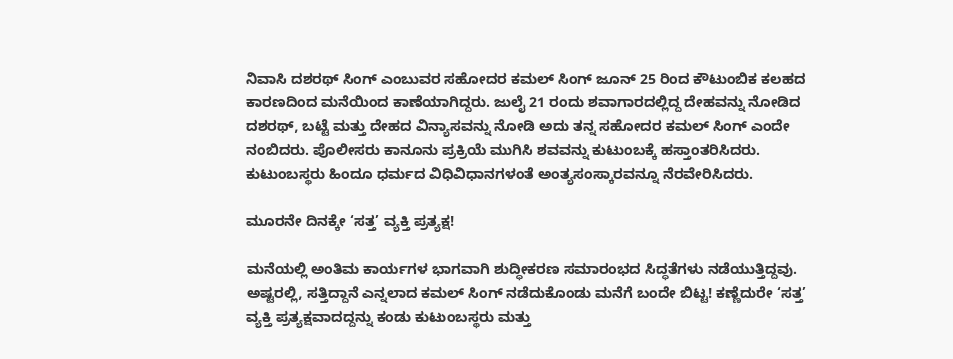ನಿವಾಸಿ ದಶರಥ್ ಸಿಂಗ್ ಎಂಬುವರ ಸಹೋದರ ಕಮಲ್ ಸಿಂಗ್ ಜೂನ್ 25 ರಿಂದ ಕೌಟುಂಬಿಕ ಕಲಹದ ಕಾರಣದಿಂದ ಮನೆಯಿಂದ ಕಾಣೆಯಾಗಿದ್ದರು. ಜುಲೈ 21 ರಂದು ಶವಾಗಾರದಲ್ಲಿದ್ದ ದೇಹವನ್ನು ನೋಡಿದ ದಶರಥ್, ಬಟ್ಟೆ ಮತ್ತು ದೇಹದ ವಿನ್ಯಾಸವನ್ನು ನೋಡಿ ಅದು ತನ್ನ ಸಹೋದರ ಕಮಲ್ ಸಿಂಗ್ ಎಂದೇ ನಂಬಿದರು. ಪೊಲೀಸರು ಕಾನೂನು ಪ್ರಕ್ರಿಯೆ ಮುಗಿಸಿ ಶವವನ್ನು ಕುಟುಂಬಕ್ಕೆ ಹಸ್ತಾಂತರಿಸಿದರು. ಕುಟುಂಬಸ್ಥರು ಹಿಂದೂ ಧರ್ಮದ ವಿಧಿವಿಧಾನಗಳಂತೆ ಅಂತ್ಯಸಂಸ್ಕಾರವನ್ನೂ ನೆರವೇರಿಸಿದರು.

ಮೂರನೇ ದಿನಕ್ಕೇ ‘ಸತ್ತ’ ವ್ಯಕ್ತಿ ಪ್ರತ್ಯಕ್ಷ!

ಮನೆಯಲ್ಲಿ ಅಂತಿಮ ಕಾರ್ಯಗಳ ಭಾಗವಾಗಿ ಶುದ್ಧೀಕರಣ ಸಮಾರಂಭದ ಸಿದ್ಧತೆಗಳು ನಡೆಯುತ್ತಿದ್ದವು. ಅಷ್ಟರಲ್ಲಿ, ಸತ್ತಿದ್ದಾನೆ ಎನ್ನಲಾದ ಕಮಲ್ ಸಿಂಗ್ ನಡೆದುಕೊಂಡು ಮನೆಗೆ ಬಂದೇ ಬಿಟ್ಟ! ಕಣ್ಣೆದುರೇ ‘ಸತ್ತ’ ವ್ಯಕ್ತಿ ಪ್ರತ್ಯಕ್ಷವಾದದ್ದನ್ನು ಕಂಡು ಕುಟುಂಬಸ್ಥರು ಮತ್ತು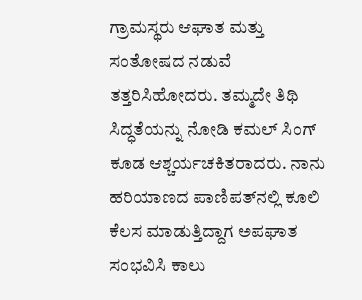ಗ್ರಾಮಸ್ಥರು ಆಘಾತ ಮತ್ತು ಸಂತೋಷದ ನಡುವೆ ತತ್ತರಿಸಿಹೋದರು. ತಮ್ಮದೇ ತಿಥಿ ಸಿದ್ಧತೆಯನ್ನು ನೋಡಿ ಕಮಲ್ ಸಿಂಗ್ ಕೂಡ ಆಶ್ಚರ್ಯಚಕಿತರಾದರು. ನಾನು ಹರಿಯಾಣದ ಪಾಣಿಪತ್‌ನಲ್ಲಿ ಕೂಲಿ ಕೆಲಸ ಮಾಡುತ್ತಿದ್ದಾಗ ಅಪಘಾತ ಸಂಭವಿಸಿ ಕಾಲು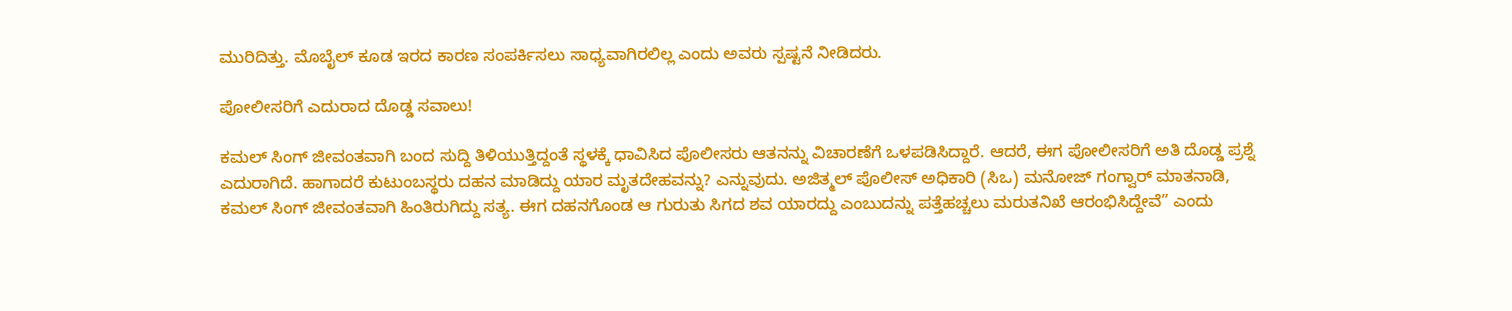ಮುರಿದಿತ್ತು. ಮೊಬೈಲ್ ಕೂಡ ಇರದ ಕಾರಣ ಸಂಪರ್ಕಿಸಲು ಸಾಧ್ಯವಾಗಿರಲಿಲ್ಲ ಎಂದು ಅವರು ಸ್ಪಷ್ಟನೆ ನೀಡಿದರು.

ಪೋಲೀಸರಿಗೆ ಎದುರಾದ ದೊಡ್ಡ ಸವಾಲು!

ಕಮಲ್ ಸಿಂಗ್ ಜೀವಂತವಾಗಿ ಬಂದ ಸುದ್ದಿ ತಿಳಿಯುತ್ತಿದ್ದಂತೆ ಸ್ಥಳಕ್ಕೆ ಧಾವಿಸಿದ ಪೊಲೀಸರು ಆತನನ್ನು ವಿಚಾರಣೆಗೆ ಒಳಪಡಿಸಿದ್ದಾರೆ. ಆದರೆ, ಈಗ ಪೋಲೀಸರಿಗೆ ಅತಿ ದೊಡ್ಡ ಪ್ರಶ್ನೆ ಎದುರಾಗಿದೆ. ಹಾಗಾದರೆ ಕುಟುಂಬಸ್ಥರು ದಹನ ಮಾಡಿದ್ದು ಯಾರ ಮೃತದೇಹವನ್ನು? ಎನ್ನುವುದು. ಅಜಿತ್ಮಲ್ ಪೊಲೀಸ್ ಅಧಿಕಾರಿ (ಸಿಒ) ಮನೋಜ್ ಗಂಗ್ವಾರ್ ಮಾತನಾಡಿ, ಕಮಲ್ ಸಿಂಗ್ ಜೀವಂತವಾಗಿ ಹಿಂತಿರುಗಿದ್ದು ಸತ್ಯ. ಈಗ ದಹನಗೊಂಡ ಆ ಗುರುತು ಸಿಗದ ಶವ ಯಾರದ್ದು ಎಂಬುದನ್ನು ಪತ್ತೆಹಚ್ಚಲು ಮರುತನಿಖೆ ಆರಂಭಿಸಿದ್ದೇವೆ” ಎಂದು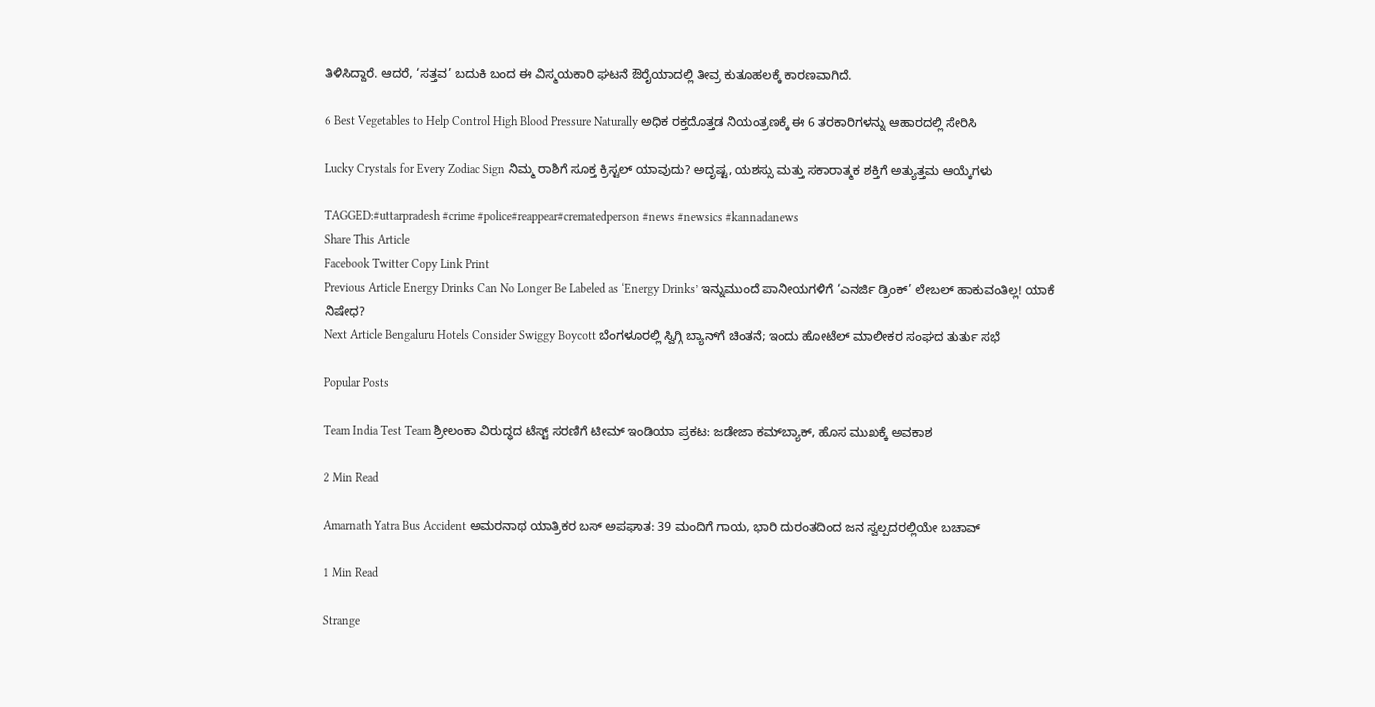ತಿಳಿಸಿದ್ದಾರೆ. ಆದರೆ, ‘ಸತ್ತವ’ ಬದುಕಿ ಬಂದ ಈ ವಿಸ್ಮಯಕಾರಿ ಘಟನೆ ಔರೈಯಾದಲ್ಲಿ ತೀವ್ರ ಕುತೂಹಲಕ್ಕೆ ಕಾರಣವಾಗಿದೆ.

6 Best Vegetables to Help Control High Blood Pressure Naturally ಅಧಿಕ ರಕ್ತದೊತ್ತಡ ನಿಯಂತ್ರಣಕ್ಕೆ ಈ 6 ತರಕಾರಿಗಳನ್ನು ಆಹಾರದಲ್ಲಿ ಸೇರಿಸಿ

Lucky Crystals for Every Zodiac Sign ನಿಮ್ಮ ರಾಶಿಗೆ ಸೂಕ್ತ ಕ್ರಿಸ್ಟಲ್ ಯಾವುದು? ಅದೃಷ್ಟ, ಯಶಸ್ಸು ಮತ್ತು ಸಕಾರಾತ್ಮಕ ಶಕ್ತಿಗೆ ಅತ್ಯುತ್ತಮ ಆಯ್ಕೆಗಳು

TAGGED:#uttarpradesh #crime #police#reappear#crematedperson #news #newsics #kannadanews
Share This Article
Facebook Twitter Copy Link Print
Previous Article Energy Drinks Can No Longer Be Labeled as ‘Energy Drinks’ ಇನ್ನುಮುಂದೆ ಪಾನೀಯಗಳಿಗೆ ‘ಎನರ್ಜಿ ಡ್ರಿಂಕ್’ ಲೇಬಲ್‌ ಹಾಕುವಂತಿಲ್ಲ! ಯಾಕೆ ನಿಷೇಧ?
Next Article Bengaluru Hotels Consider Swiggy Boycott ಬೆಂಗಳೂರಲ್ಲಿ ಸ್ವಿಗ್ಗಿ ಬ್ಯಾನ್‌ಗೆ ಚಿಂತನೆ; ಇಂದು ಹೋಟೆಲ್ ಮಾಲೀಕರ ಸಂಘದ ತುರ್ತು ಸಭೆ

Popular Posts

Team India Test Team ಶ್ರೀಲಂಕಾ ವಿರುದ್ಧದ ಟೆಸ್ಟ್ ಸರಣಿಗೆ ಟೀಮ್ ಇಂಡಿಯಾ ಪ್ರಕಟ: ಜಡೇಜಾ ಕಮ್‌ಬ್ಯಾಕ್, ಹೊಸ ಮುಖಕ್ಕೆ ಅವಕಾಶ

2 Min Read

Amarnath Yatra Bus Accident ಅಮರನಾಥ ಯಾತ್ರಿಕರ ಬಸ್ ಅಪಘಾತ: 39 ಮಂದಿಗೆ ಗಾಯ, ಭಾರಿ ದುರಂತದಿಂದ ಜನ ಸ್ವಲ್ಪದರಲ್ಲಿಯೇ ಬಚಾವ್

1 Min Read

Strange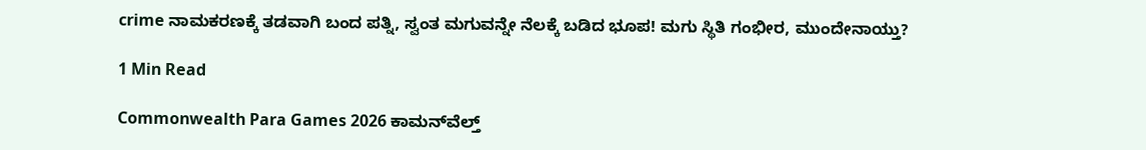crime ನಾಮಕರಣಕ್ಕೆ ತಡವಾಗಿ ಬಂದ ಪತ್ನಿ, ಸ್ವಂತ ಮಗುವನ್ನೇ ನೆಲಕ್ಕೆ ಬಡಿದ ಭೂಪ! ಮಗು ಸ್ಥಿತಿ ಗಂಭೀರ, ಮುಂದೇನಾಯ್ತು?

1 Min Read

Commonwealth Para Games 2026 ಕಾಮನ್‌ವೆಲ್ತ್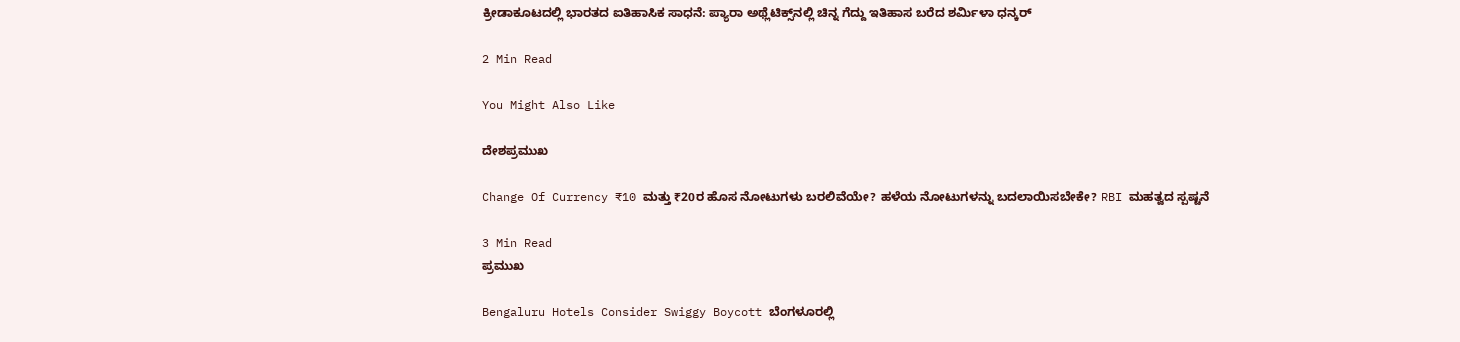ಕ್ರೀಡಾಕೂಟದಲ್ಲಿ ಭಾರತದ ಐತಿಹಾಸಿಕ ಸಾಧನೆ: ಪ್ಯಾರಾ ಅಥ್ಲೆಟಿಕ್ಸ್‌ನಲ್ಲಿ ಚಿನ್ನ ಗೆದ್ದು ಇತಿಹಾಸ ಬರೆದ ಶರ್ಮಿಳಾ ಧನ್ಕರ್

2 Min Read

You Might Also Like

ದೇಶಪ್ರಮುಖ

Change Of Currency ₹10 ಮತ್ತು ₹20ರ ಹೊಸ ನೋಟುಗಳು ಬರಲಿವೆಯೇ? ಹಳೆಯ ನೋಟುಗಳನ್ನು ಬದಲಾಯಿಸಬೇಕೇ? RBI ಮಹತ್ವದ ಸ್ಪಷ್ಟನೆ

3 Min Read
ಪ್ರಮುಖ

Bengaluru Hotels Consider Swiggy Boycott ಬೆಂಗಳೂರಲ್ಲಿ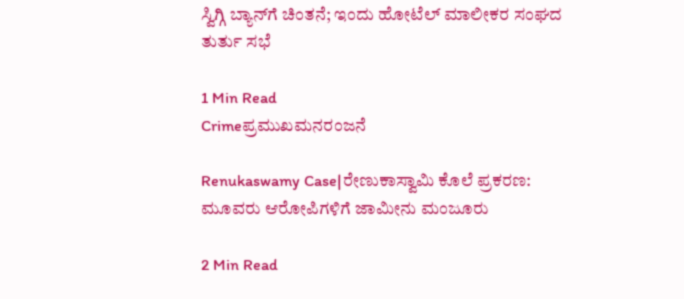ಸ್ವಿಗ್ಗಿ ಬ್ಯಾನ್‌ಗೆ ಚಿಂತನೆ; ಇಂದು ಹೋಟೆಲ್ ಮಾಲೀಕರ ಸಂಘದ ತುರ್ತು ಸಭೆ

1 Min Read
Crimeಪ್ರಮುಖಮನರಂಜನೆ

Renukaswamy Case|ರೇಣುಕಾಸ್ವಾಮಿ ಕೊಲೆ ಪ್ರಕರಣ: ಮೂವರು ಆರೋಪಿಗಳಿಗೆ ಜಾಮೀನು ಮಂಜೂರು

2 Min Read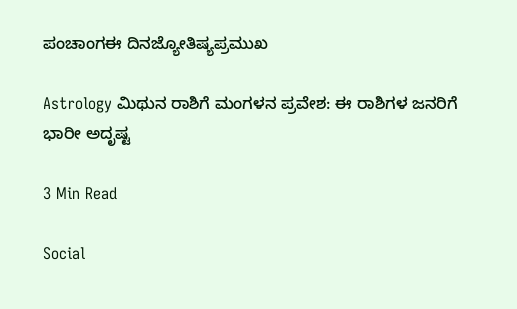ಪಂಚಾಂಗಈ ದಿನಜ್ಯೋತಿಷ್ಯಪ್ರಮುಖ

Astrology ಮಿಥುನ ರಾಶಿಗೆ ಮಂಗಳನ ಪ್ರವೇಶ: ಈ ರಾಶಿಗಳ ಜನರಿಗೆ ಭಾರೀ ಅದೃಷ್ಟ

3 Min Read

Social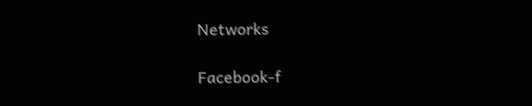Networks

Facebook-f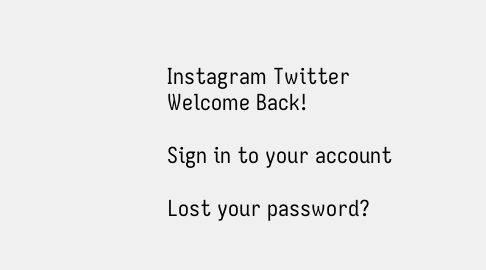Instagram Twitter
Welcome Back!

Sign in to your account

Lost your password?